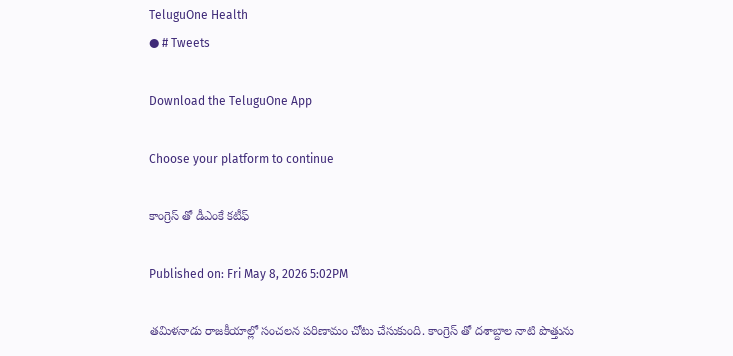TeluguOne Health
● # Tweets

Download the TeluguOne App

Choose your platform to continue

కాంగ్రెస్ తో డీఎంకే కటీఫ్

Published on: Fri May 8, 2026 5:02PM

తమిళనాడు రాజకీయాల్లో సంచలన పరిణామం చోటు చేసుకుంది. కాంగ్రెస్ తో దశాబ్దాల నాటి పొత్తును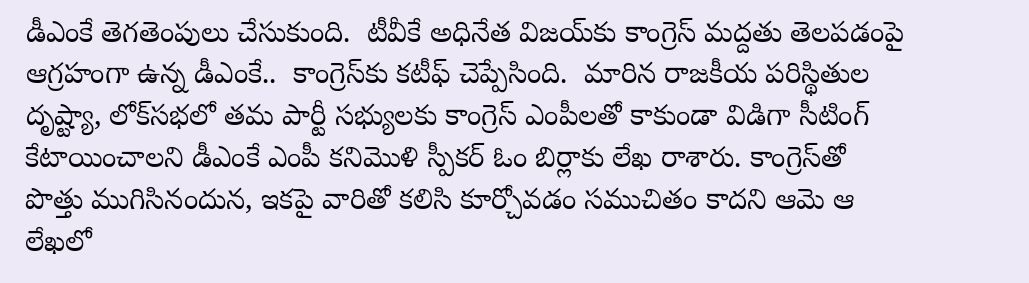డీఎంకే తెగతెంపులు చేసుకుంది.  టీవీకే అధినేత విజయ్‌కు కాంగ్రెస్ మద్దతు తెలపడంపై ఆగ్రహంగా ఉన్న డీఎంకే..  కాంగ్రెస్‌కు కటీఫ్ చెప్పేసింది.  మారిన రాజకీయ పరిస్థితుల దృష్ట్యా, లోక్‌సభలో తమ పార్టీ సభ్యులకు కాంగ్రెస్ ఎంపీలతో కాకుండా విడిగా సీటింగ్ కేటాయించాలని డీఎంకే ఎంపీ కనిమొళి స్పీకర్ ఓం బిర్లాకు లేఖ రాశారు. కాంగ్రెస్‌తో పొత్తు ముగిసినందున, ఇకపై వారితో కలిసి కూర్చోవడం సముచితం కాదని ఆమె ఆ లేఖలో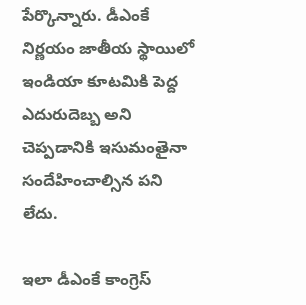పేర్కొన్నారు. డీఎంకే నిర్ణయం జాతీయ స్థాయిలో ఇండియా కూటమికి పెద్ద ఎదురుదెబ్బ అని చెప్పడానికి ఇసుమంతైనా సందేహించాల్సిన పని లేదు.

ఇలా డీఎంకే కాంగ్రెస్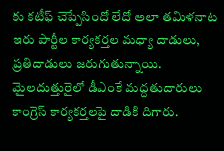కు కటీఫ్ చెప్పేసిందో లేదో అలా తమిళనాట ఇరు పార్టీల కార్యకర్తల మధ్యా దాడులు, ప్రతిదాడులు జరుగుతున్నాయి. మైలదుత్తురైలో డీఎంకే మద్దతుదారులు కాంగ్రెస్ కార్యకర్తలపై దాడికి దిగారు.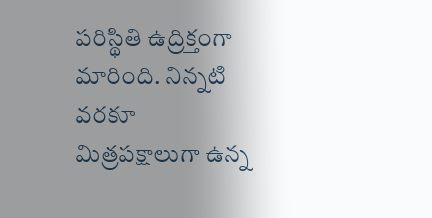పరిస్థితి ఉద్రిక్తంగా మారింది. నిన్నటి వరకూ మిత్రపక్షాలుగా ఉన్న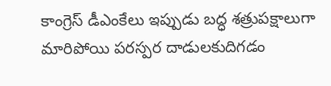కాంగ్రెస్ డీఎంకేలు ఇప్పుడు బద్ధ శత్రుపక్షాలుగా మారిపోయి పరస్పర దాడులకుదిగడం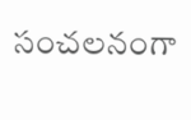సంచలనంగా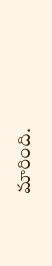మారింది.